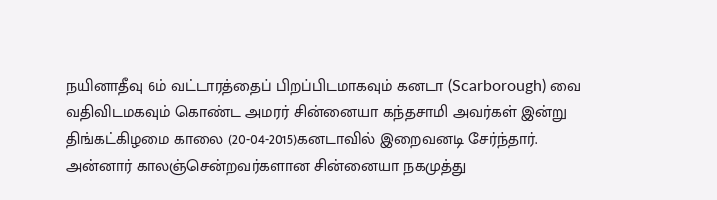நயினாதீவு 6ம் வட்டாரத்தைப் பிறப்பிடமாகவும் கனடா (Scarborough) வை வதிவிடமகவும் கொண்ட அமரர் சின்னையா கந்தசாமி அவர்கள் இன்று திங்கட்கிழமை காலை (20-04-2015)கனடாவில் இறைவனடி சேர்ந்தார்.
அன்னார் காலஞ்சென்றவர்களான சின்னையா நகமுத்து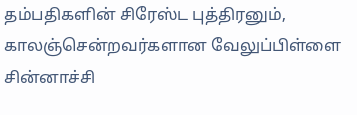தம்பதிகளின் சிரேஸ்ட புத்திரனும்,
காலஞ்சென்றவர்களான வேலுப்பிள்ளை சின்னாச்சி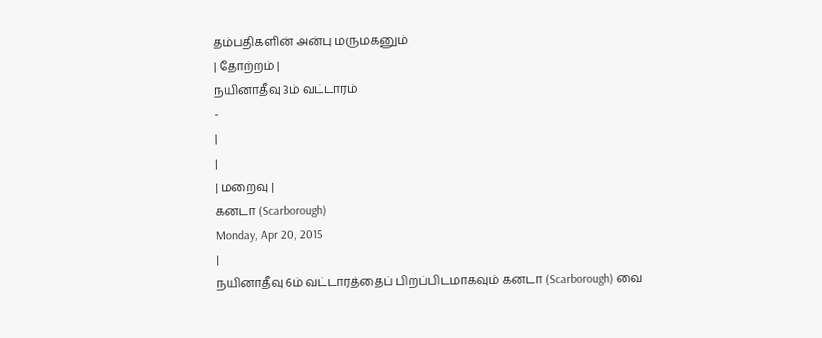தம்பதிகளின் அன்பு மருமகனும்
| தோற்றம் |
நயினாதீவு 3ம் வட்டாரம்
-
|
|
| மறைவு |
கனடா (Scarborough)
Monday, Apr 20, 2015
|
நயினாதீவு 6ம் வட்டாரத்தைப் பிறப்பிடமாகவும் கனடா (Scarborough) வை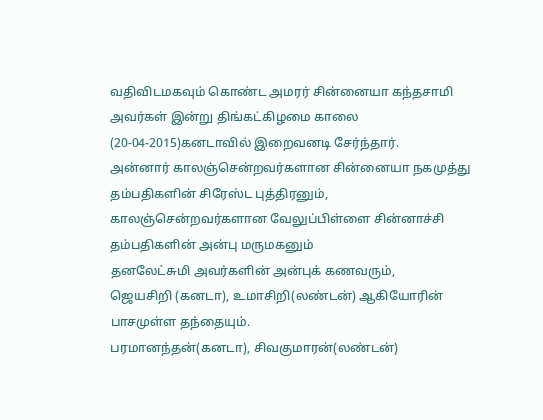வதிவிடமகவும் கொண்ட அமரர் சின்னையா கந்தசாமி அவர்கள் இன்று திங்கட்கிழமை காலை (20-04-2015)கனடாவில் இறைவனடி சேர்ந்தார்.
அன்னார் காலஞ்சென்றவர்களான சின்னையா நகமுத்து தம்பதிகளின் சிரேஸ்ட புத்திரனும்,
காலஞ்சென்றவர்களான வேலுப்பிள்ளை சின்னாச்சி தம்பதிகளின் அன்பு மருமகனும்
தனலேட்சுமி அவர்களின் அன்புக் கணவரும்,
ஜெயசிறி (கனடா), உமாசிறி(லண்டன்) ஆகியோரின் பாசமுள்ள தந்தையும்.
பரமானந்தன்(கனடா), சிவகுமாரன்(லண்டன்)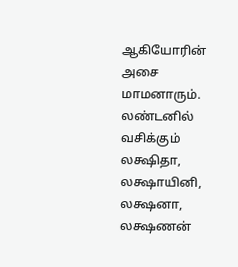ஆகியோரின் அசை மாமனாரும்.
லண்டனில் வசிக்கும் லக்ஷிதா, லக்ஷாயினி, லக்ஷனா, லக்ஷணன்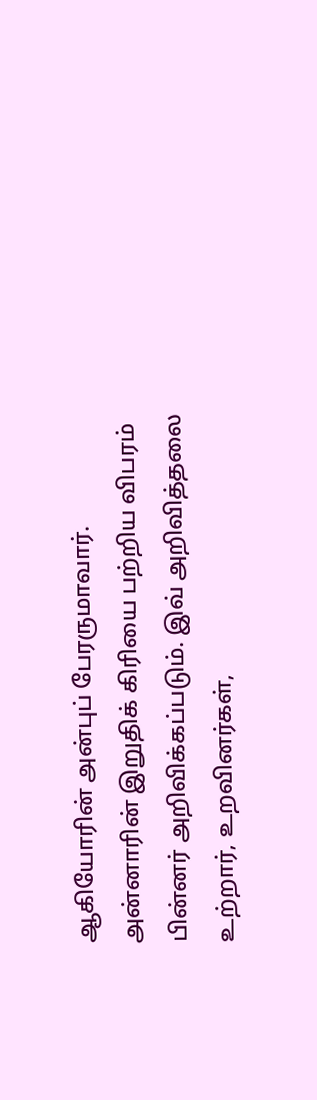ஆகியோரின் அன்புப் பேரருமாவார்.
அன்னாரின் இறுதிக் கிரியை பற்றிய விபரம் பின்னர் அறிவிக்கப்படும். இவ் அறிவித்தலை உற்றார், உறவினர்கள்,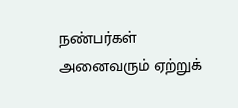நண்பர்கள் அனைவரும் ஏற்றுக்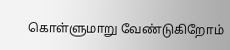கொள்ளுமாறு வேண்டுகிறோம்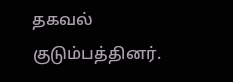தகவல் குடும்பத்தினர்.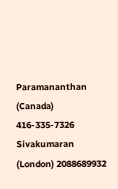Paramananthan (Canada) 416-335-7326
Sivakumaran (London) 2088689932